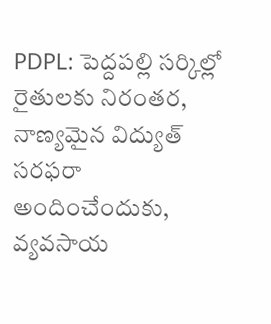PDPL: పెద్దపల్లి సర్కిల్లో రైతులకు నిరంతర, నాణ్యమైన విద్యుత్ సరఫరా అందించేందుకు, వ్యవసాయ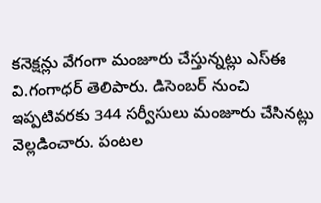కనెక్షన్లు వేగంగా మంజూరు చేస్తున్నట్లు ఎస్ఈ వి.గంగాధర్ తెలిపారు. డిసెంబర్ నుంచి ఇప్పటివరకు 344 సర్వీసులు మంజూరు చేసినట్లు వెల్లడించారు. పంటల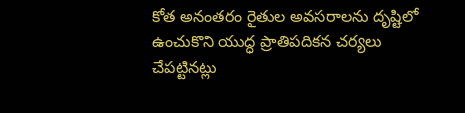కోత అనంతరం రైతుల అవసరాలను దృష్టిలో ఉంచుకొని యుద్ధ ప్రాతిపదికన చర్యలు చేపట్టినట్లు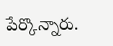పేర్కొన్నారు.